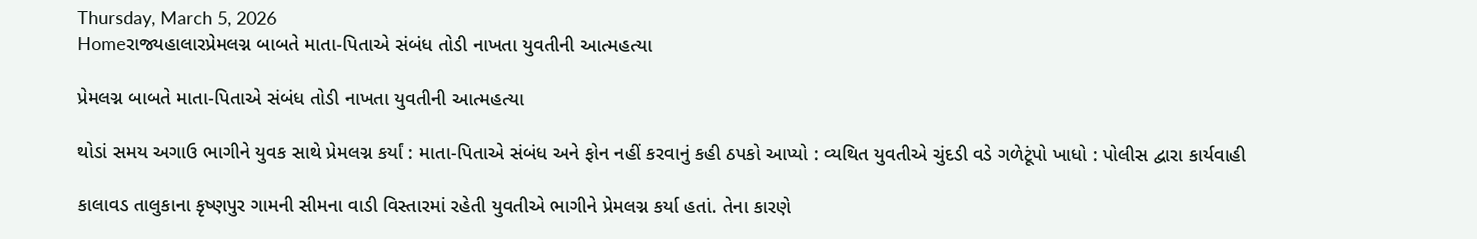Thursday, March 5, 2026
Homeરાજ્યહાલારપ્રેમલગ્ન બાબતે માતા-પિતાએ સંબંધ તોડી નાખતા યુવતીની આત્મહત્યા

પ્રેમલગ્ન બાબતે માતા-પિતાએ સંબંધ તોડી નાખતા યુવતીની આત્મહત્યા

થોડાં સમય અગાઉ ભાગીને યુવક સાથે પ્રેમલગ્ન કર્યાં : માતા-પિતાએ સંબંધ અને ફોન નહીં કરવાનું કહી ઠપકો આપ્યો : વ્યથિત યુવતીએ ચુંદડી વડે ગળેટૂંપો ખાધો : પોલીસ દ્વારા કાર્યવાહી

કાલાવડ તાલુકાના કૃષ્ણપુર ગામની સીમના વાડી વિસ્તારમાં રહેતી યુવતીએ ભાગીને પ્રેમલગ્ન કર્યા હતાં. તેના કારણે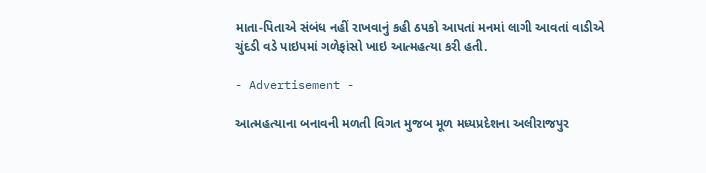માતા-પિતાએ સંબંધ નહીં રાખવાનું કહી ઠપકો આપતાં મનમાં લાગી આવતાં વાડીએ ચુંદડી વડે પાઇપમાં ગળેફાંસો ખાઇ આત્મહત્યા કરી હતી.

- Advertisement -

આત્મહત્યાના બનાવની મળતી વિગત મુજબ મૂળ મધ્યપ્રદેશના અલીરાજપુર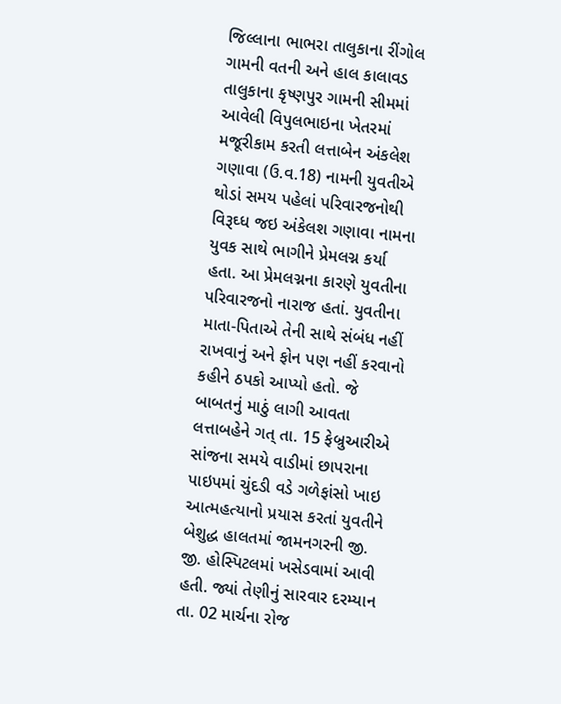જિલ્લાના ભાભરા તાલુકાના રીંગોલ ગામની વતની અને હાલ કાલાવડ તાલુકાના કૃષ્ણપુર ગામની સીમમાં આવેલી વિપુલભાઇના ખેતરમાં મજૂરીકામ કરતી લત્તાબેન અંકલેશ ગણાવા (ઉ.વ.18) નામની યુવતીએ થોડાં સમય પહેલાં પરિવારજનોથી વિરૂઘ્ધ જઇ અંકેલશ ગણાવા નામના યુવક સાથે ભાગીને પ્રેમલગ્ન કર્યા હતા. આ પ્રેમલગ્નના કારણે યુવતીના પરિવારજનો નારાજ હતાં. યુવતીના માતા-પિતાએ તેની સાથે સંબંધ નહીં રાખવાનું અને ફોન પણ નહીં કરવાનો કહીને ઠપકો આપ્યો હતો. જે બાબતનું માઠું લાગી આવતા લત્તાબહેને ગત્ તા. 15 ફેબ્રુઆરીએ સાંજના સમયે વાડીમાં છાપરાના પાઇપમાં ચુંદડી વડે ગળેફાંસો ખાઇ આત્મહત્યાનો પ્રયાસ કરતાં યુવતીને બેશુદ્ધ હાલતમાં જામનગરની જી. જી. હોસ્પિટલમાં ખસેડવામાં આવી હતી. જ્યાં તેણીનું સારવાર દરમ્યાન તા. 02 માર્ચના રોજ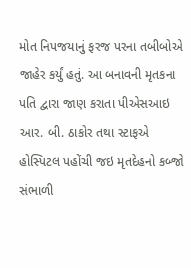મોત નિપજયાનું ફરજ પરના તબીબોએ જાહેર કર્યું હતું. આ બનાવની મૃતકના પતિ દ્વારા જાણ કરાતા પીએસઆઇ આર. બી. ઠાકોર તથા સ્ટાફએ હોસ્પિટલ પહોંચી જઇ મૃતદેહનો કબ્જો સંભાળી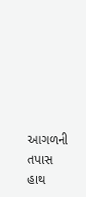આગળની તપાસ હાથ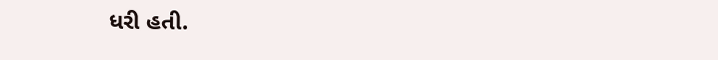ધરી હતી.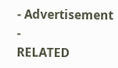- Advertisement -
RELATED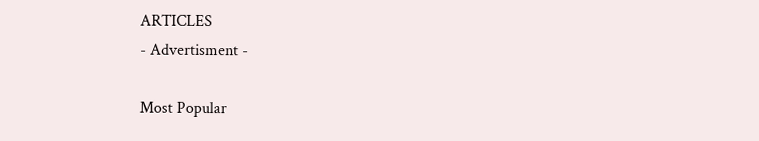ARTICLES
- Advertisment -

Most Popular